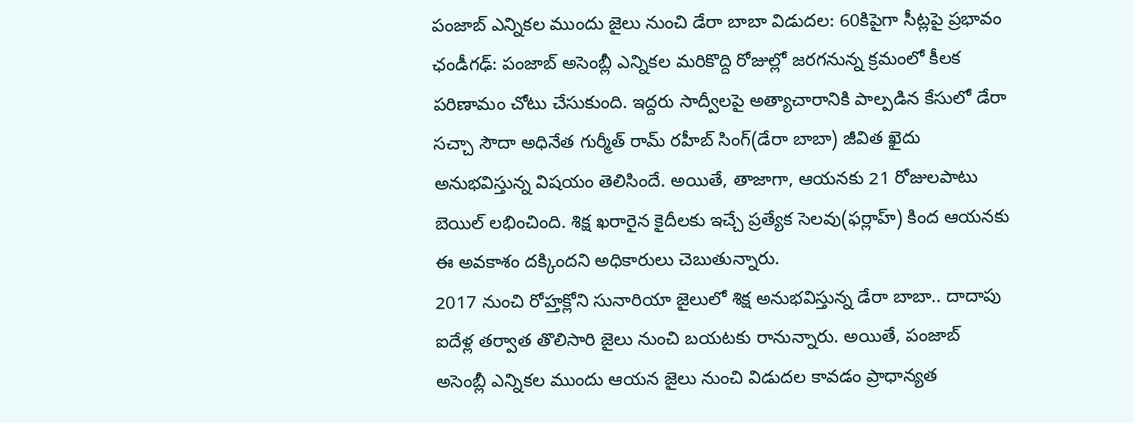పంజాబ్ ఎన్నికల ముందు జైలు నుంచి డేరా బాబా విడుదల: 60కిపైగా సీట్లపై ప్రభావం
ఛండీగఢ్: పంజాబ్ అసెంబ్లీ ఎన్నికల మరికొద్ది రోజుల్లో జరగనున్న క్రమంలో కీలక పరిణామం చోటు చేసుకుంది. ఇద్దరు సాద్వీలపై అత్యాచారానికి పాల్పడిన కేసులో డేరా సచ్చా సౌదా అధినేత గుర్మీత్ రామ్ రహీబ్ సింగ్(డేరా బాబా) జీవిత ఖైదు అనుభవిస్తున్న విషయం తెలిసిందే. అయితే, తాజాగా, ఆయనకు 21 రోజులపాటు బెయిల్ లభించింది. శిక్ష ఖరారైన కైదీలకు ఇచ్చే ప్రత్యేక సెలవు(ఫర్లాహ్) కింద ఆయనకు ఈ అవకాశం దక్కిందని అధికారులు చెబుతున్నారు.
2017 నుంచి రోహ్తక్లోని సునారియా జైలులో శిక్ష అనుభవిస్తున్న డేరా బాబా.. దాదాపు ఐదేళ్ల తర్వాత తొలిసారి జైలు నుంచి బయటకు రానున్నారు. అయితే, పంజాబ్ అసెంబ్లీ ఎన్నికల ముందు ఆయన జైలు నుంచి విడుదల కావడం ప్రాధాన్యత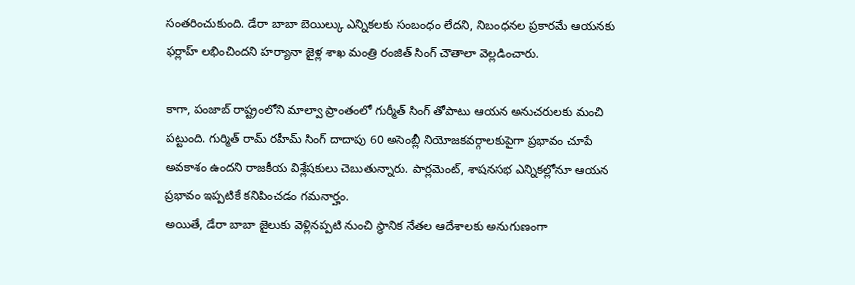సంతరించుకుంది. డేరా బాబా బెయిల్కు ఎన్నికలకు సంబంధం లేదని, నిబంధనల ప్రకారమే ఆయనకు ఫర్లాహ్ లభించిందని హర్యానా జైళ్ల శాఖ మంత్రి రంజిత్ సింగ్ చౌతాలా వెల్లడించారు.

కాగా, పంజాబ్ రాష్ట్రంలోని మాల్వా ప్రాంతంలో గుర్మీత్ సింగ్ తోపాటు ఆయన అనుచరులకు మంచి పట్టుంది. గుర్మిత్ రామ్ రహీమ్ సింగ్ దాదాపు 60 అసెంబ్లీ నియోజకవర్గాలకుపైగా ప్రభావం చూపే అవకాశం ఉందని రాజకీయ విశ్లేషకులు చెబుతున్నారు. పార్లమెంట్, శాషనసభ ఎన్నికల్లోనూ ఆయన ప్రభావం ఇప్పటికే కనిపించడం గమనార్హం.
అయితే, డేరా బాబా జైలుకు వెళ్లినప్పటి నుంచి స్థానిక నేతల ఆదేశాలకు అనుగుణంగా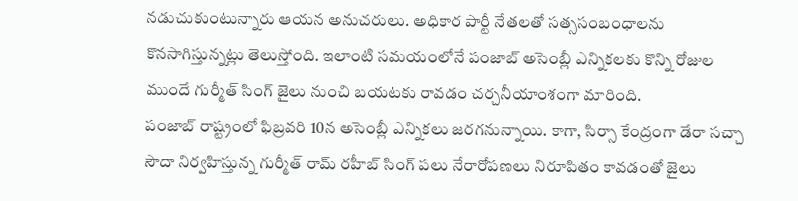నడుచుకుంటున్నారు ఆయన అనుచరులు. అధికార పార్టీ నేతలతో సత్ససంబంధాలను కొనసాగిస్తున్నట్లు తెలుస్తోంది. ఇలాంటి సమయంలోనే పంజాబ్ అసెంబ్లీ ఎన్నికలకు కొన్ని రోజుల ముందే గుర్మీత్ సింగ్ జైలు నుంచి బయటకు రావడం చర్చనీయాంశంగా మారింది.
పంజాబ్ రాష్ట్రంలో ఫిబ్రవరి 10న అసెంబ్లీ ఎన్నికలు జరగనున్నాయి. కాగా, సిర్సా కేంద్రంగా డేరా సచ్చా సౌదా నిర్వహిస్తున్న గుర్మీత్ రామ్ రహీబ్ సింగ్ పలు నేరారోపణలు నిరూపితం కావడంతో జైలు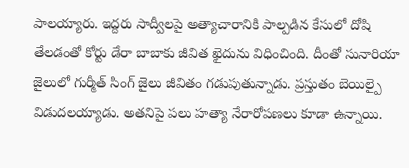పాలయ్యారు. ఇద్దరు సాద్వీలపై అత్యాచారానికి పాల్పడిన కేసులో దోషి తేలడంతో కోర్టు డేరా బాబాకు జీవిత ఖైదును విధించింది. దీంతో సునారియా జైలులో గుర్మీత్ సింగ్ జైలు జీవితం గడుపుతున్నాడు. ప్రస్తుతం బెయిల్పై విడుదలయ్యాడు. అతనిపై పలు హత్యా నేరారోపణలు కూడా ఉన్నాయి.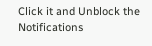Click it and Unblock the Notifications